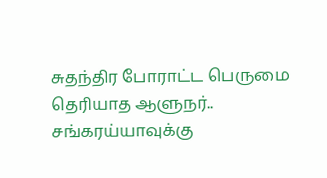சுதந்திர போராட்ட பெருமை தெரியாத ஆளுநர்.. சங்கரய்யாவுக்கு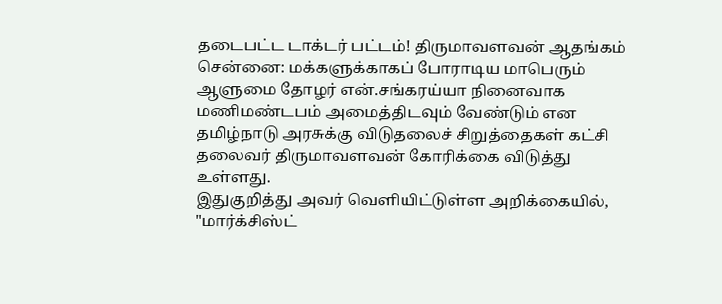தடைபட்ட டாக்டர் பட்டம்! திருமாவளவன் ஆதங்கம்
சென்னை: மக்களுக்காகப் போராடிய மாபெரும் ஆளுமை தோழர் என்.சங்கரய்யா நினைவாக மணிமண்டபம் அமைத்திடவும் வேண்டும் என தமிழ்நாடு அரசுக்கு விடுதலைச் சிறுத்தைகள் கட்சி தலைவர் திருமாவளவன் கோரிக்கை விடுத்து உள்ளது.
இதுகுறித்து அவர் வெளியிட்டுள்ள அறிக்கையில், "மார்க்சிஸ்ட்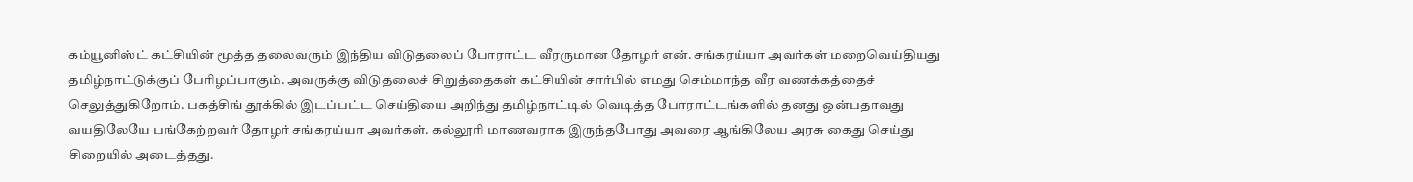கம்யூனிஸ்ட் கட்சியின் மூத்த தலைவரும் இந்திய விடுதலைப் போராட்ட வீரருமான தோழர் என். சங்கரய்யா அவர்கள் மறைவெய்தியது தமிழ்நாட்டுக்குப் பேரிழப்பாகும். அவருக்கு விடுதலைச் சிறுத்தைகள் கட்சியின் சார்பில் எமது செம்மாந்த வீர வணக்கத்தைச் செலுத்துகிறோம். பகத்சிங் தூக்கில் இடப்பட்ட செய்தியை அறிந்து தமிழ்நாட்டில் வெடித்த போராட்டங்களில் தனது ஒன்பதாவது வயதிலேயே பங்கேற்றவர் தோழர் சங்கரய்யா அவர்கள். கல்லூரி மாணவராக இருந்தபோது அவரை ஆங்கிலேய அரசு கைது செய்து சிறையில் அடைத்தது.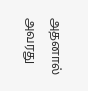அதனால் அவரது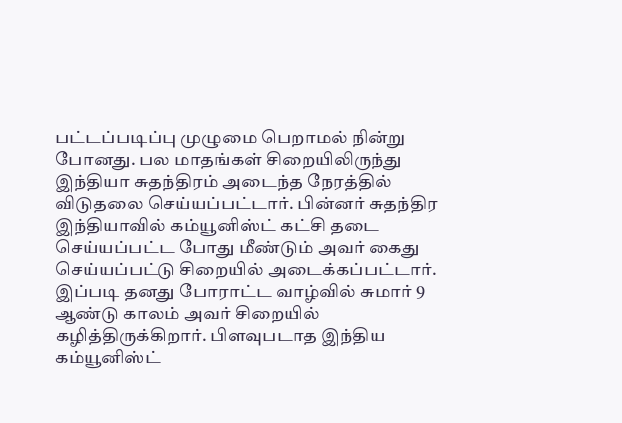பட்டப்படிப்பு முழுமை பெறாமல் நின்று போனது. பல மாதங்கள் சிறையிலிருந்து இந்தியா சுதந்திரம் அடைந்த நேரத்தில் விடுதலை செய்யப்பட்டார். பின்னர் சுதந்திர இந்தியாவில் கம்யூனிஸ்ட் கட்சி தடை செய்யப்பட்ட போது மீண்டும் அவர் கைது செய்யப்பட்டு சிறையில் அடைக்கப்பட்டார். இப்படி தனது போராட்ட வாழ்வில் சுமார் 9 ஆண்டு காலம் அவர் சிறையில் கழித்திருக்கிறார். பிளவுபடாத இந்திய கம்யூனிஸ்ட்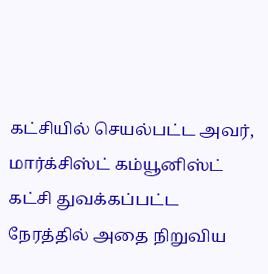கட்சியில் செயல்பட்ட அவர், மார்க்சிஸ்ட் கம்யூனிஸ்ட் கட்சி துவக்கப்பட்ட நேரத்தில் அதை நிறுவிய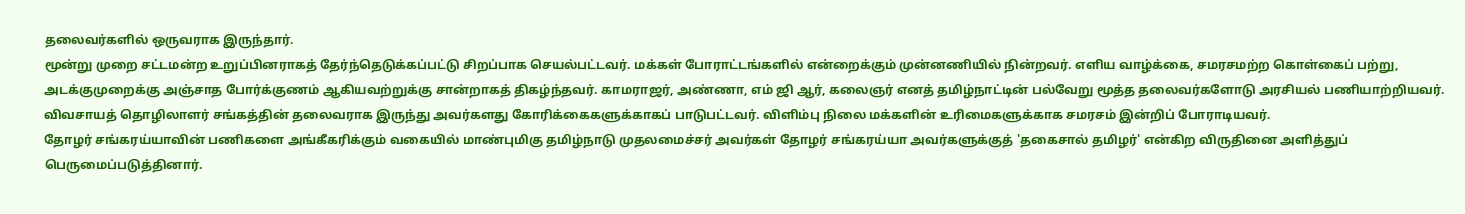தலைவர்களில் ஒருவராக இருந்தார்.
மூன்று முறை சட்டமன்ற உறுப்பினராகத் தேர்ந்தெடுக்கப்பட்டு சிறப்பாக செயல்பட்டவர். மக்கள் போராட்டங்களில் என்றைக்கும் முன்னணியில் நின்றவர். எளிய வாழ்க்கை, சமரசமற்ற கொள்கைப் பற்று, அடக்குமுறைக்கு அஞ்சாத போர்க்குணம் ஆகியவற்றுக்கு சான்றாகத் திகழ்ந்தவர். காமராஜர், அண்ணா, எம் ஜி ஆர், கலைஞர் எனத் தமிழ்நாட்டின் பல்வேறு மூத்த தலைவர்களோடு அரசியல் பணியாற்றியவர். விவசாயத் தொழிலாளர் சங்கத்தின் தலைவராக இருந்து அவர்களது கோரிக்கைகளுக்காகப் பாடுபட்டவர். விளிம்பு நிலை மக்களின் உரிமைகளுக்காக சமரசம் இன்றிப் போராடியவர்.
தோழர் சங்கரய்யாவின் பணிகளை அங்கீகரிக்கும் வகையில் மாண்புமிகு தமிழ்நாடு முதலமைச்சர் அவர்கள் தோழர் சங்கரய்யா அவர்களுக்குத் 'தகைசால் தமிழர்' என்கிற விருதினை அளித்துப் பெருமைப்படுத்தினார்.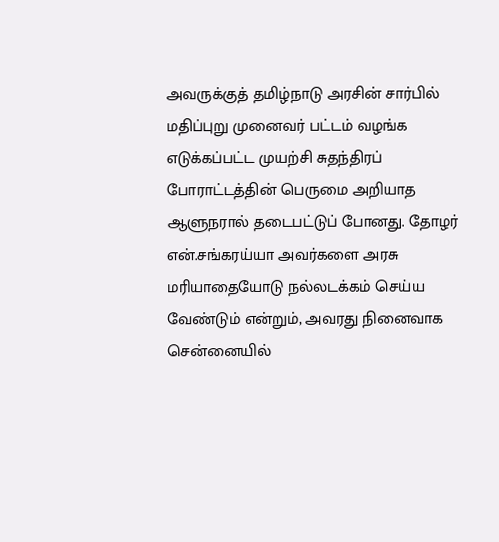அவருக்குத் தமிழ்நாடு அரசின் சார்பில் மதிப்புறு முனைவர் பட்டம் வழங்க எடுக்கப்பட்ட முயற்சி சுதந்திரப் போராட்டத்தின் பெருமை அறியாத ஆளுநரால் தடைபட்டுப் போனது. தோழர் என்.சங்கரய்யா அவர்களை அரசு மரியாதையோடு நல்லடக்கம் செய்ய வேண்டும் என்றும், அவரது நினைவாக சென்னையில்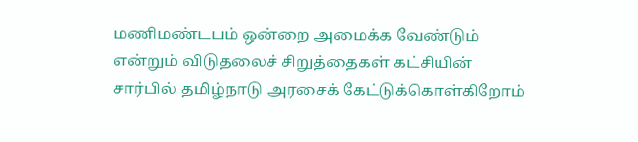மணிமண்டபம் ஒன்றை அமைக்க வேண்டும் என்றும் விடுதலைச் சிறுத்தைகள் கட்சியின் சார்பில் தமிழ்நாடு அரசைக் கேட்டுக்கொள்கிறோம்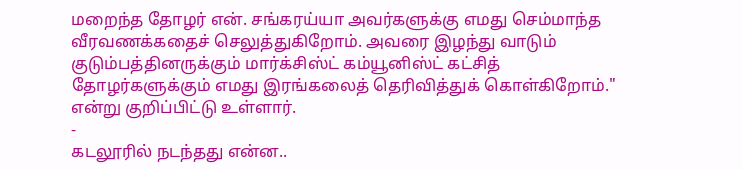மறைந்த தோழர் என். சங்கரய்யா அவர்களுக்கு எமது செம்மாந்த வீரவணக்கதைச் செலுத்துகிறோம். அவரை இழந்து வாடும் குடும்பத்தினருக்கும் மார்க்சிஸ்ட் கம்யூனிஸ்ட் கட்சித் தோழர்களுக்கும் எமது இரங்கலைத் தெரிவித்துக் கொள்கிறோம்." என்று குறிப்பிட்டு உள்ளார்.
-
கடலூரில் நடந்தது என்ன..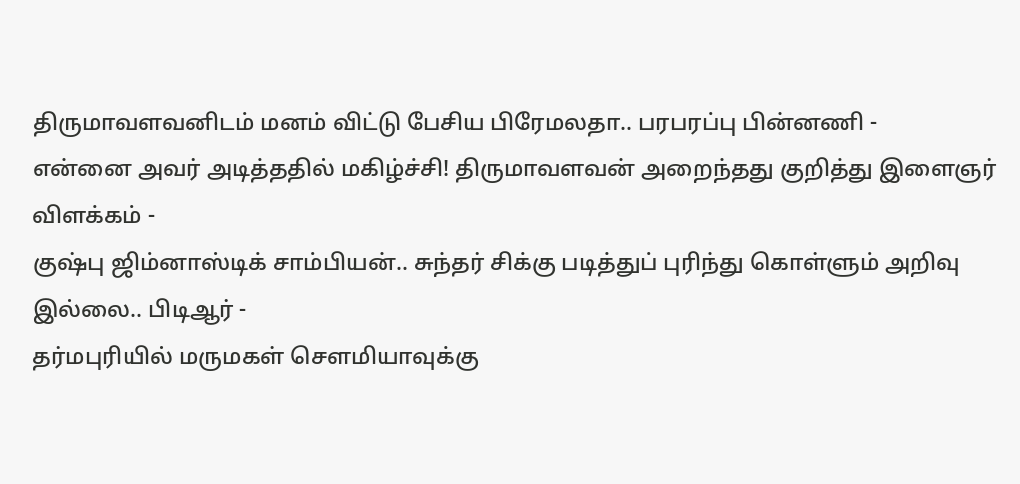திருமாவளவனிடம் மனம் விட்டு பேசிய பிரேமலதா.. பரபரப்பு பின்னணி -
என்னை அவர் அடித்ததில் மகிழ்ச்சி! திருமாவளவன் அறைந்தது குறித்து இளைஞர் விளக்கம் -
குஷ்பு ஜிம்னாஸ்டிக் சாம்பியன்.. சுந்தர் சிக்கு படித்துப் புரிந்து கொள்ளும் அறிவு இல்லை.. பிடிஆர் -
தர்மபுரியில் மருமகள் சௌமியாவுக்கு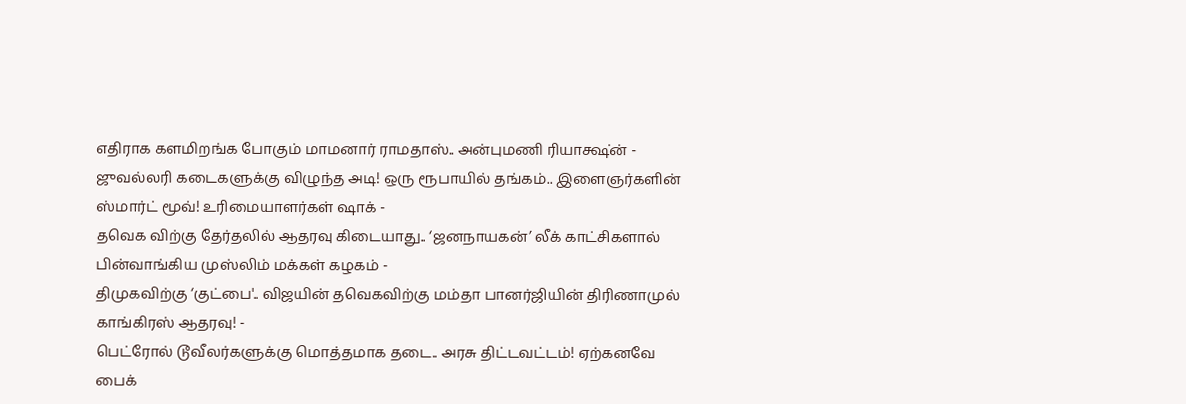எதிராக களமிறங்க போகும் மாமனார் ராமதாஸ்.. அன்புமணி ரியாக்ஷ்ன் -
ஜுவல்லரி கடைகளுக்கு விழுந்த அடி! ஒரு ரூபாயில் தங்கம்.. இளைஞர்களின் ஸ்மார்ட் மூவ்! உரிமையாளர்கள் ஷாக் -
தவெக விற்கு தேர்தலில் ஆதரவு கிடையாது.. ‘ஜனநாயகன்’ லீக் காட்சிகளால் பின்வாங்கிய முஸ்லிம் மக்கள் கழகம் -
திமுகவிற்கு ‘குட்பை'.. விஜயின் தவெகவிற்கு மம்தா பானர்ஜியின் திரிணாமுல் காங்கிரஸ் ஆதரவு! -
பெட்ரோல் டூவீலர்களுக்கு மொத்தமாக தடை.. அரசு திட்டவட்டம்! ஏற்கனவே பைக்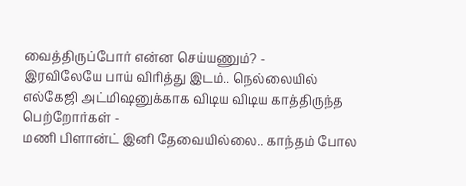வைத்திருப்போர் என்ன செய்யணும்? -
இரவிலேயே பாய் விரித்து இடம்.. நெல்லையில் எல்கேஜி அட்மிஷனுக்காக விடிய விடிய காத்திருந்த பெற்றோர்கள் -
மணி பிளான்ட் இனி தேவையில்லை.. காந்தம் போல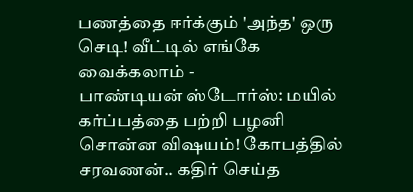பணத்தை ஈர்க்கும் 'அந்த' ஒரு செடி! வீட்டில் எங்கே வைக்கலாம் -
பாண்டியன் ஸ்டோர்ஸ்: மயில் கர்ப்பத்தை பற்றி பழனி சொன்ன விஷயம்! கோபத்தில் சரவணன்.. கதிர் செய்த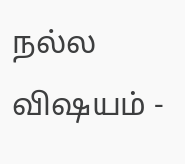நல்ல விஷயம் -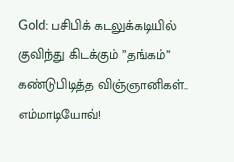Gold: பசிபிக் கடலுக்கடியில் குவிந்து கிடக்கும் ”தங்கம்” கண்டுபிடித்த விஞ்ஞானிகள்.. எம்மாடியோவ்!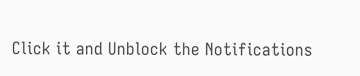Click it and Unblock the Notifications